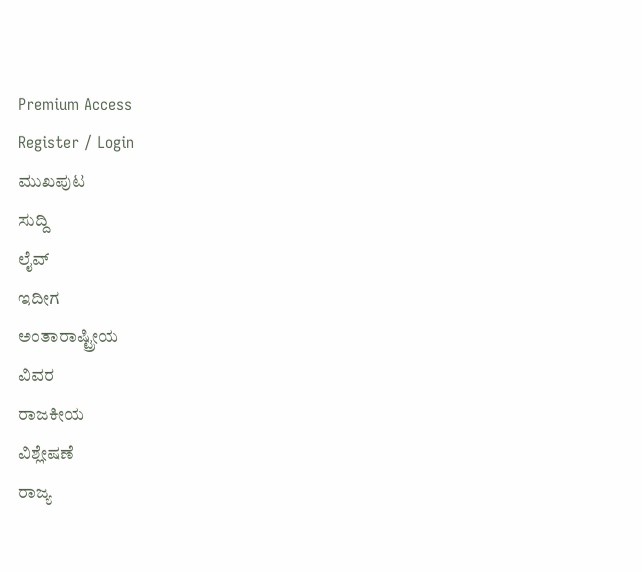Premium Access
Register / Login
ಮುಖಪುಟ
ಸುದ್ದಿ
ಲೈವ್
ಇದೀಗ
ಅಂತಾರಾಷ್ಟ್ರೀಯ
ವಿವರ
ರಾಜಕೀಯ
ವಿಶ್ಲೇಷಣೆ
ರಾಜ್ಯ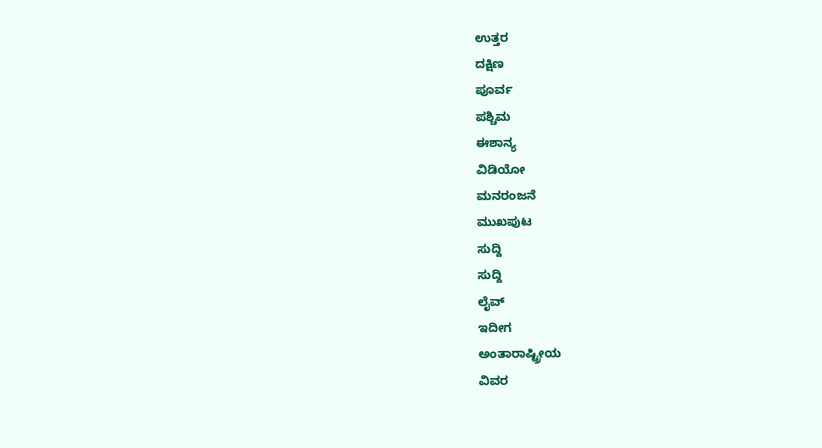ಉತ್ತರ
ದಕ್ಷಿಣ
ಪೂರ್ವ
ಪಶ್ಚಿಮ
ಈಶಾನ್ಯ
ವಿಡಿಯೋ
ಮನರಂಜನೆ
ಮುಖಪುಟ
ಸುದ್ದಿ
ಸುದ್ದಿ
ಲೈವ್
ಇದೀಗ
ಅಂತಾರಾಷ್ಟ್ರೀಯ
ವಿವರ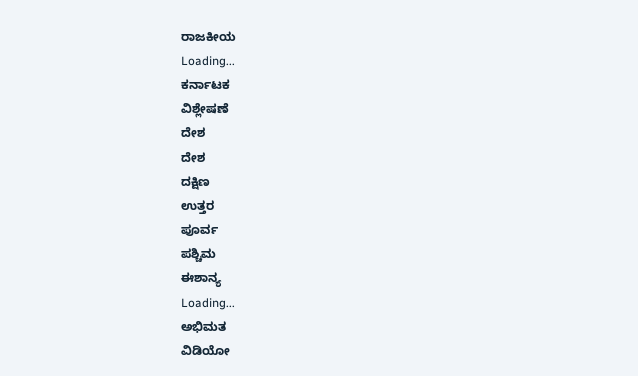ರಾಜಕೀಯ
Loading...
ಕರ್ನಾಟಕ
ವಿಶ್ಲೇಷಣೆ
ದೇಶ
ದೇಶ
ದಕ್ಷಿಣ
ಉತ್ತರ
ಪೂರ್ವ
ಪಶ್ಚಿಮ
ಈಶಾನ್ಯ
Loading...
ಅಭಿಮತ
ವಿಡಿಯೋ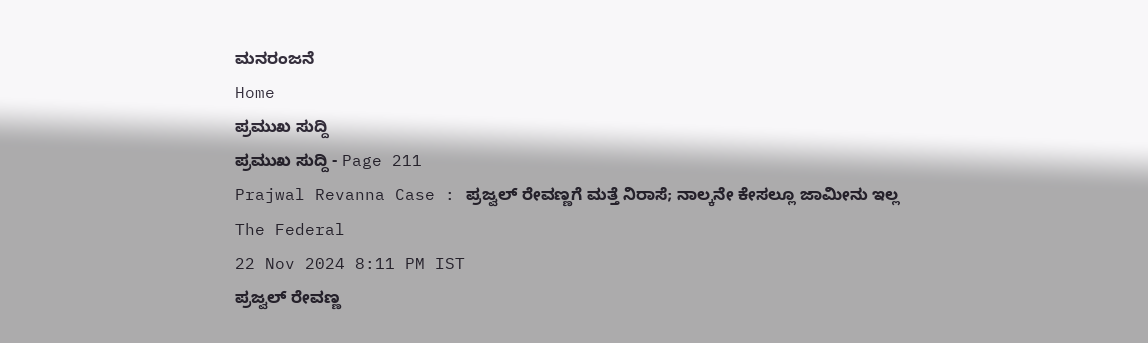ಮನರಂಜನೆ
Home
ಪ್ರಮುಖ ಸುದ್ದಿ
ಪ್ರಮುಖ ಸುದ್ದಿ - Page 211
Prajwal Revanna Case : ಪ್ರಜ್ವಲ್ ರೇವಣ್ಣಗೆ ಮತ್ತೆ ನಿರಾಸೆ; ನಾಲ್ಕನೇ ಕೇಸಲ್ಲೂ ಜಾಮೀನು ಇಲ್ಲ
The Federal
22 Nov 2024 8:11 PM IST
ಪ್ರಜ್ವಲ್ ರೇವಣ್ಣ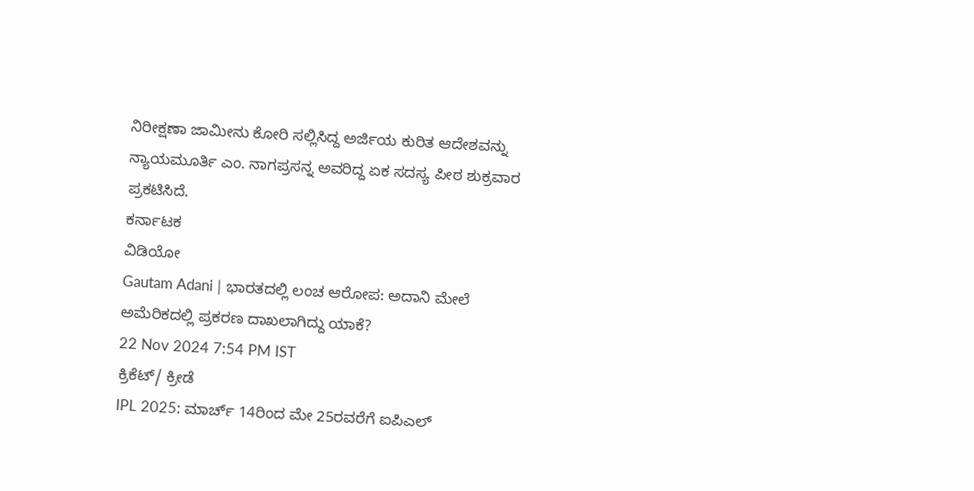ನಿರೀಕ್ಷಣಾ ಜಾಮೀನು ಕೋರಿ ಸಲ್ಲಿಸಿದ್ದ ಅರ್ಜಿಯ ಕುರಿತ ಆದೇಶವನ್ನು ನ್ಯಾಯಮೂರ್ತಿ ಎಂ. ನಾಗಪ್ರಸನ್ನ ಅವರಿದ್ದ ಏಕ ಸದಸ್ಯ ಪೀಠ ಶುಕ್ರವಾರ ಪ್ರಕಟಿಸಿದೆ.
ಕರ್ನಾಟಕ
ವಿಡಿಯೋ
Gautam Adani | ಭಾರತದಲ್ಲಿ ಲಂಚ ಆರೋಪ: ಅದಾನಿ ಮೇಲೆ ಅಮೆರಿಕದಲ್ಲಿ ಪ್ರಕರಣ ದಾಖಲಾಗಿದ್ದು ಯಾಕೆ?
22 Nov 2024 7:54 PM IST
ಕ್ರಿಕೆಟ್/ ಕ್ರೀಡೆ
IPL 2025: ಮಾರ್ಚ್ 14ರಿಂದ ಮೇ 25ರವರೆಗೆ ಐಪಿಎಲ್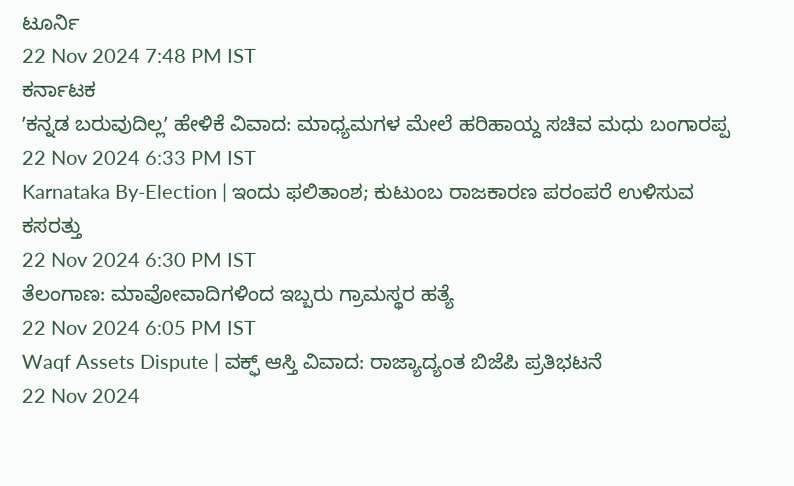ಟೂರ್ನಿ
22 Nov 2024 7:48 PM IST
ಕರ್ನಾಟಕ
ʼಕನ್ನಡ ಬರುವುದಿಲ್ಲʼ ಹೇಳಿಕೆ ವಿವಾದ: ಮಾಧ್ಯಮಗಳ ಮೇಲೆ ಹರಿಹಾಯ್ದ ಸಚಿವ ಮಧು ಬಂಗಾರಪ್ಪ
22 Nov 2024 6:33 PM IST
Karnataka By-Election | ಇಂದು ಫಲಿತಾಂಶ; ಕುಟುಂಬ ರಾಜಕಾರಣ ಪರಂಪರೆ ಉಳಿಸುವ ಕಸರತ್ತು
22 Nov 2024 6:30 PM IST
ತೆಲಂಗಾಣ: ಮಾವೋವಾದಿಗಳಿಂದ ಇಬ್ಬರು ಗ್ರಾಮಸ್ಥರ ಹತ್ಯೆ
22 Nov 2024 6:05 PM IST
Waqf Assets Dispute | ವಕ್ಫ್ ಆಸ್ತಿ ವಿವಾದ: ರಾಜ್ಯಾದ್ಯಂತ ಬಿಜೆಪಿ ಪ್ರತಿಭಟನೆ
22 Nov 2024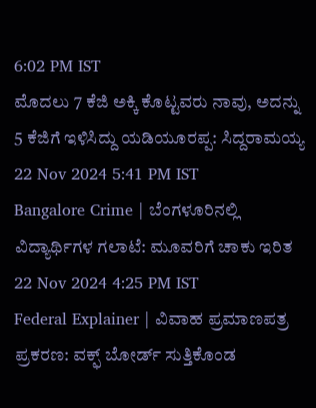6:02 PM IST
ಮೊದಲು 7 ಕೆಜಿ ಅಕ್ಕಿ ಕೊಟ್ಟವರು ನಾವು, ಅದನ್ನು 5 ಕೆಜಿಗೆ ಇಳಿಸಿದ್ದು ಯಡಿಯೂರಪ್ಪ: ಸಿದ್ದರಾಮಯ್ಯ
22 Nov 2024 5:41 PM IST
Bangalore Crime | ಬೆಂಗಳೂರಿನಲ್ಲಿ ವಿದ್ಯಾರ್ಥಿಗಳ ಗಲಾಟೆ: ಮೂವರಿಗೆ ಚಾಕು ಇರಿತ
22 Nov 2024 4:25 PM IST
Federal Explainer | ವಿವಾಹ ಪ್ರಮಾಣಪತ್ರ ಪ್ರಕರಣ: ವಕ್ಫ್ ಬೋರ್ಡ್ ಸುತ್ತಿಕೊಂಡ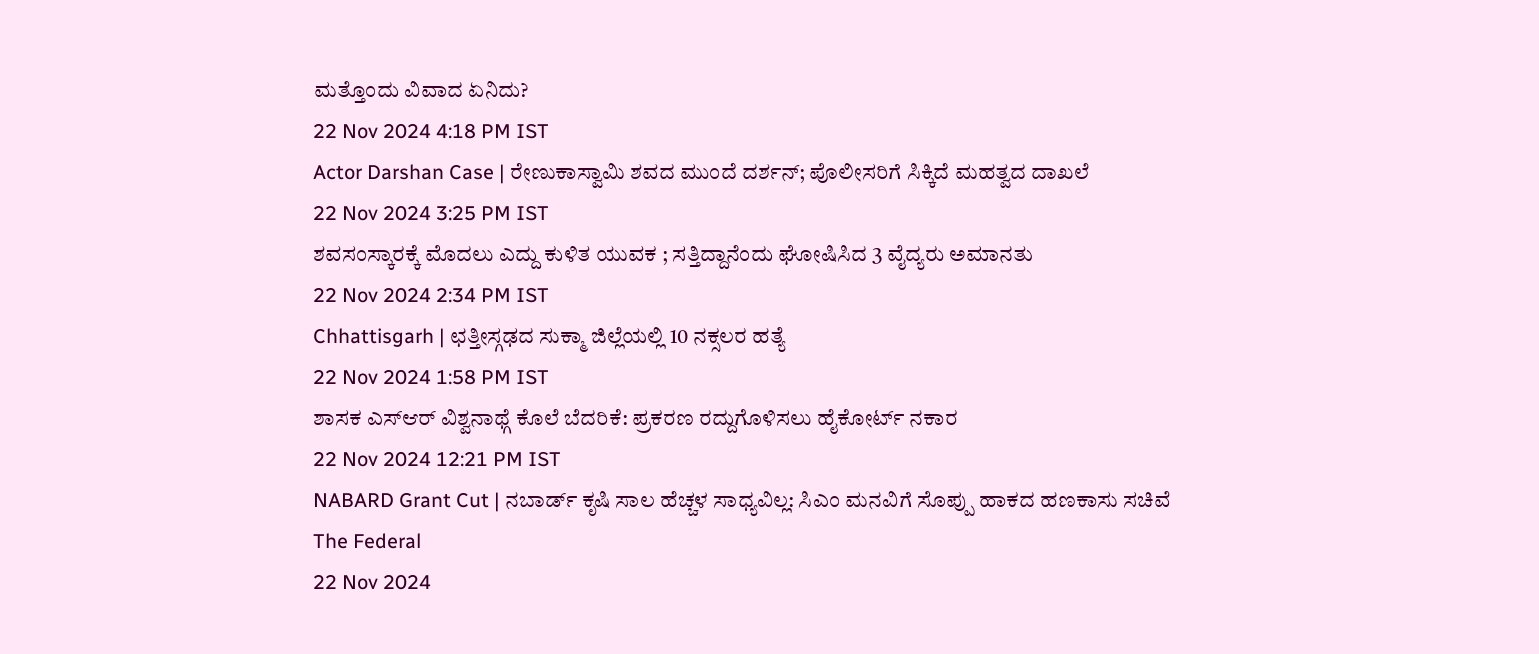ಮತ್ತೊಂದು ವಿವಾದ ಏನಿದು?
22 Nov 2024 4:18 PM IST
Actor Darshan Case | ರೇಣುಕಾಸ್ವಾಮಿ ಶವದ ಮುಂದೆ ದರ್ಶನ್; ಪೊಲೀಸರಿಗೆ ಸಿಕ್ಕಿದೆ ಮಹತ್ವದ ದಾಖಲೆ
22 Nov 2024 3:25 PM IST
ಶವಸಂಸ್ಕಾರಕ್ಕೆ ಮೊದಲು ಎದ್ದು ಕುಳಿತ ಯುವಕ ; ಸತ್ತಿದ್ದಾನೆಂದು ಘೋಷಿಸಿದ 3 ವೈದ್ಯರು ಅಮಾನತು
22 Nov 2024 2:34 PM IST
Chhattisgarh | ಛತ್ತೀಸ್ಗಢದ ಸುಕ್ಮಾ ಜಿಲ್ಲೆಯಲ್ಲಿ 10 ನಕ್ಸಲರ ಹತ್ಯೆ
22 Nov 2024 1:58 PM IST
ಶಾಸಕ ಎಸ್ಆರ್ ವಿಶ್ವನಾಥ್ಗೆ ಕೊಲೆ ಬೆದರಿಕೆ: ಪ್ರಕರಣ ರದ್ದುಗೊಳಿಸಲು ಹೈಕೋರ್ಟ್ ನಕಾರ
22 Nov 2024 12:21 PM IST
NABARD Grant Cut | ನಬಾರ್ಡ್ ಕೃಷಿ ಸಾಲ ಹೆಚ್ಚಳ ಸಾಧ್ಯವಿಲ್ಲ: ಸಿಎಂ ಮನವಿಗೆ ಸೊಪ್ಪು ಹಾಕದ ಹಣಕಾಸು ಸಚಿವೆ
The Federal
22 Nov 2024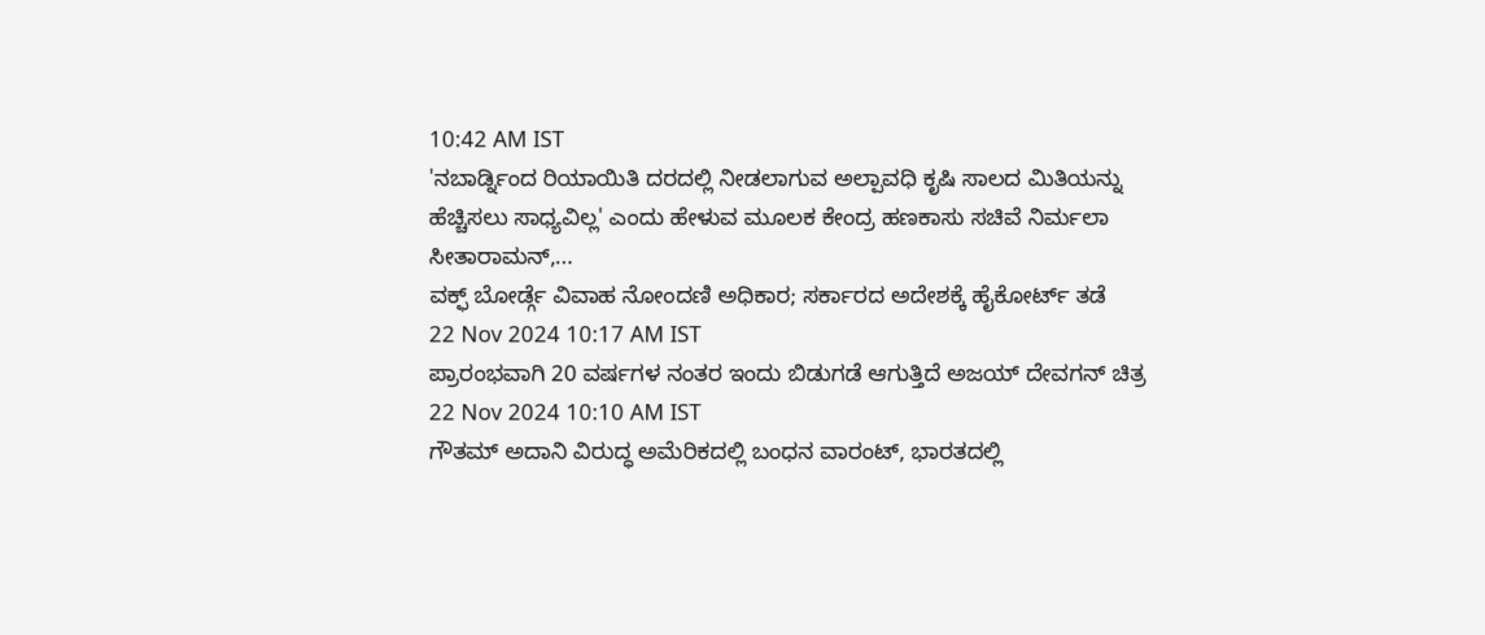10:42 AM IST
'ನಬಾರ್ಡ್ನಿಂದ ರಿಯಾಯಿತಿ ದರದಲ್ಲಿ ನೀಡಲಾಗುವ ಅಲ್ಪಾವಧಿ ಕೃಷಿ ಸಾಲದ ಮಿತಿಯನ್ನು ಹೆಚ್ಚಿಸಲು ಸಾಧ್ಯವಿಲ್ಲ' ಎಂದು ಹೇಳುವ ಮೂಲಕ ಕೇಂದ್ರ ಹಣಕಾಸು ಸಚಿವೆ ನಿರ್ಮಲಾ ಸೀತಾರಾಮನ್,...
ವಕ್ಫ್ ಬೋರ್ಡ್ಗೆ ವಿವಾಹ ನೋಂದಣಿ ಅಧಿಕಾರ; ಸರ್ಕಾರದ ಅದೇಶಕ್ಕೆ ಹೈಕೋರ್ಟ್ ತಡೆ
22 Nov 2024 10:17 AM IST
ಪ್ರಾರಂಭವಾಗಿ 20 ವರ್ಷಗಳ ನಂತರ ಇಂದು ಬಿಡುಗಡೆ ಆಗುತ್ತಿದೆ ಅಜಯ್ ದೇವಗನ್ ಚಿತ್ರ
22 Nov 2024 10:10 AM IST
ಗೌತಮ್ ಅದಾನಿ ವಿರುದ್ಧ ಅಮೆರಿಕದಲ್ಲಿ ಬಂಧನ ವಾರಂಟ್, ಭಾರತದಲ್ಲಿ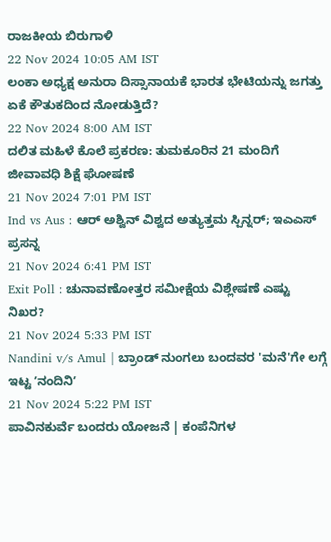ರಾಜಕೀಯ ಬಿರುಗಾಳಿ
22 Nov 2024 10:05 AM IST
ಲಂಕಾ ಅಧ್ಯಕ್ಷ ಅನುರಾ ದಿಸ್ಸಾನಾಯಕೆ ಭಾರತ ಭೇಟಿಯನ್ನು ಜಗತ್ತು ಏಕೆ ಕೌತುಕದಿಂದ ನೋಡುತ್ತಿದೆ?
22 Nov 2024 8:00 AM IST
ದಲಿತ ಮಹಿಳೆ ಕೊಲೆ ಪ್ರಕರಣ: ತುಮಕೂರಿನ 21 ಮಂದಿಗೆ ಜೀವಾವಧಿ ಶಿಕ್ಷೆ ಘೋಷಣೆ
21 Nov 2024 7:01 PM IST
Ind vs Aus : ಆರ್ ಅಶ್ವಿನ್ ವಿಶ್ವದ ಅತ್ಯುತ್ತಮ ಸ್ಪಿನ್ನರ್; ಇಎಎಸ್ ಪ್ರಸನ್ನ
21 Nov 2024 6:41 PM IST
Exit Poll : ಚುನಾವಣೋತ್ತರ ಸಮೀಕ್ಷೆಯ ವಿಶ್ಲೇಷಣೆ ಎಷ್ಟು ನಿಖರ?
21 Nov 2024 5:33 PM IST
Nandini v/s Amul | ಬ್ರಾಂಡ್ ನುಂಗಲು ಬಂದವರ 'ಮನೆ'ಗೇ ಲಗ್ಗೆ ಇಟ್ಟ ʼನಂದಿನಿʼ
21 Nov 2024 5:22 PM IST
ಪಾವಿನಕುರ್ವೆ ಬಂದರು ಯೋಜನೆ | ಕಂಪೆನಿಗಳ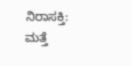ನಿರಾಸಕ್ತಿ: ಮತ್ತೆ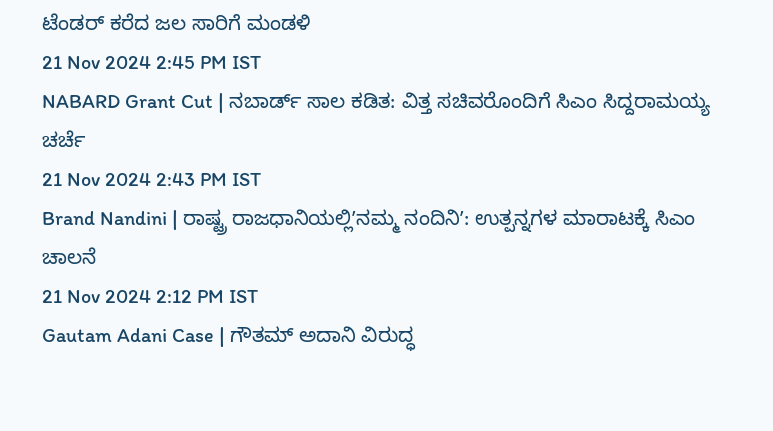ಟೆಂಡರ್ ಕರೆದ ಜಲ ಸಾರಿಗೆ ಮಂಡಳಿ
21 Nov 2024 2:45 PM IST
NABARD Grant Cut | ನಬಾರ್ಡ್ ಸಾಲ ಕಡಿತ: ವಿತ್ತ ಸಚಿವರೊಂದಿಗೆ ಸಿಎಂ ಸಿದ್ದರಾಮಯ್ಯ ಚರ್ಚೆ
21 Nov 2024 2:43 PM IST
Brand Nandini | ರಾಷ್ಟ್ರ ರಾಜಧಾನಿಯಲ್ಲಿʼನಮ್ಮ ನಂದಿನಿʼ: ಉತ್ಪನ್ನಗಳ ಮಾರಾಟಕ್ಕೆ ಸಿಎಂ ಚಾಲನೆ
21 Nov 2024 2:12 PM IST
Gautam Adani Case | ಗೌತಮ್ ಅದಾನಿ ವಿರುದ್ಧ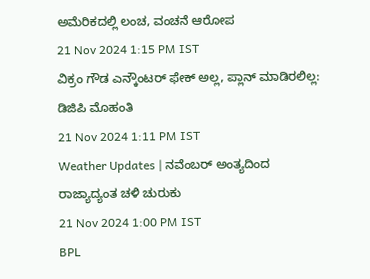ಅಮೆರಿಕದಲ್ಲಿ ಲಂಚ, ವಂಚನೆ ಆರೋಪ
21 Nov 2024 1:15 PM IST
ವಿಕ್ರಂ ಗೌಡ ಎನ್ಕೌಂಟರ್ ಫೇಕ್ ಅಲ್ಲ, ಪ್ಲಾನ್ ಮಾಡಿರಲಿಲ್ಲ: ಡಿಜಿಪಿ ಮೊಹಂತಿ
21 Nov 2024 1:11 PM IST
Weather Updates | ನವೆಂಬರ್ ಅಂತ್ಯದಿಂದ ರಾಜ್ಯಾದ್ಯಂತ ಚಳಿ ಚುರುಕು
21 Nov 2024 1:00 PM IST
BPL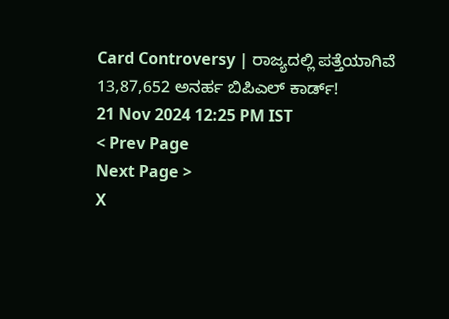Card Controversy | ರಾಜ್ಯದಲ್ಲಿ ಪತ್ತೆಯಾಗಿವೆ 13,87,652 ಅನರ್ಹ ಬಿಪಿಎಲ್ ಕಾರ್ಡ್!
21 Nov 2024 12:25 PM IST
< Prev Page
Next Page >
X